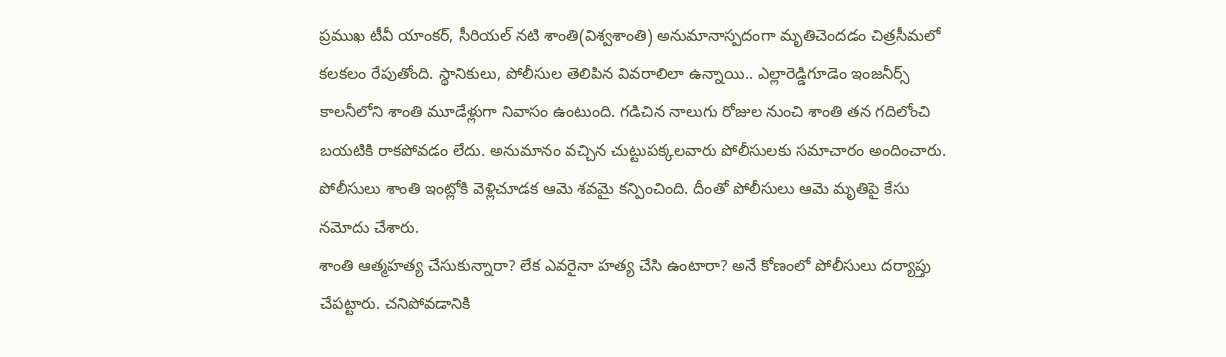ప్రముఖ టీవీ యాంకర్, సీరియల్ నటి శాంతి(విశ్వశాంతి) అనుమానాస్పదంగా మృతిచెందడం చిత్రసీమలో కలకలం రేపుతోంది. స్థానికులు, పోలీసుల తెలిపిన వివరాలిలా ఉన్నాయి.. ఎల్లారెడ్డిగూడెం ఇంజనీర్స్ కాలనీలోని శాంతి మూడేళ్లుగా నివాసం ఉంటుంది. గడిచిన నాలుగు రోజుల నుంచి శాంతి తన గదిలోంచి బయటికి రాకపోవడం లేదు. అనుమానం వచ్చిన చుట్టుపక్కలవారు పోలీసులకు సమాచారం అందించారు. పోలీసులు శాంతి ఇంట్లోకి వెళ్లిచూడక ఆమె శవమై కన్పించింది. దీంతో పోలీసులు ఆమె మృతిపై కేసు నమోదు చేశారు.
శాంతి ఆత్మహత్య చేసుకున్నారా? లేక ఎవరైనా హత్య చేసి ఉంటారా? అనే కోణంలో పోలీసులు దర్యాప్తు చేపట్టారు. చనిపోవడానికి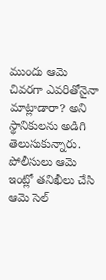ముందు ఆమె చివరగా ఎవరితోనైనా మాట్లాడారా? అని స్థానికులను అడిగి తెలుసుకున్నారు. పోలీసులు ఆమె ఇంట్లో తనిఖీలు చేసి ఆమె సెల్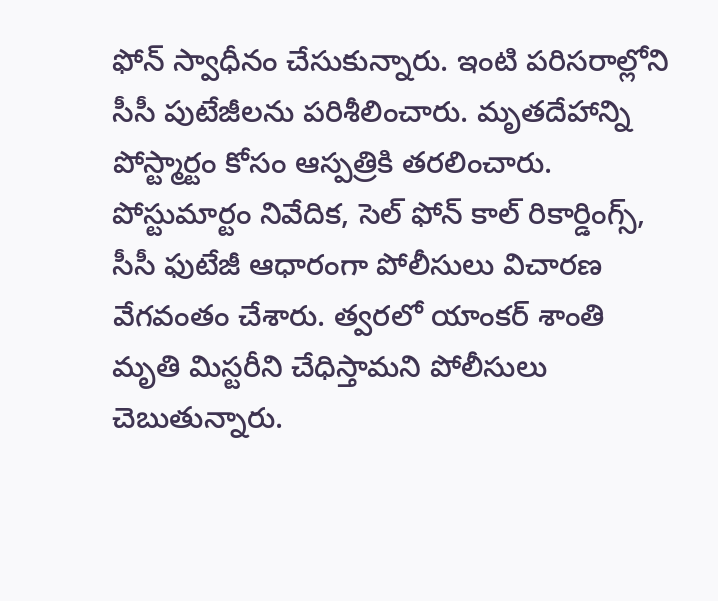ఫోన్ స్వాధీనం చేసుకున్నారు. ఇంటి పరిసరాల్లోని సీసీ పుటేజీలను పరిశీలించారు. మృతదేహాన్ని పోస్ట్మార్టం కోసం ఆస్పత్రికి తరలించారు. పోస్టుమార్టం నివేదిక, సెల్ ఫోన్ కాల్ రికార్డింగ్స్, సీసీ ఫుటేజీ ఆధారంగా పోలీసులు విచారణ వేగవంతం చేశారు. త్వరలో యాంకర్ శాంతి మృతి మిస్టరీని చేధిస్తామని పోలీసులు చెబుతున్నారు.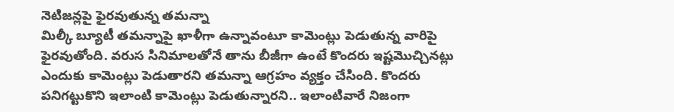నెటిజన్లపై ఫైరవుతున్న తమన్నా
మిల్కీ బ్యూటీ తమన్నాపై ఖాళీగా ఉన్నావంటూ కామెంట్లు పెడుతున్న వారిపై ఫైరవుతోంది. వరుస సినిమాలతోనే తాను బీజీగా ఉంటే కొందరు ఇష్టమొచ్చినట్లు ఎందుకు కామెంట్లు పెడుతారని తమన్నా ఆగ్రహం వ్యక్తం చేసింది. కొందరు పనిగట్టుకొని ఇలాంటి కామెంట్లు పెడుతున్నారని.. ఇలాంటివారే నిజంగా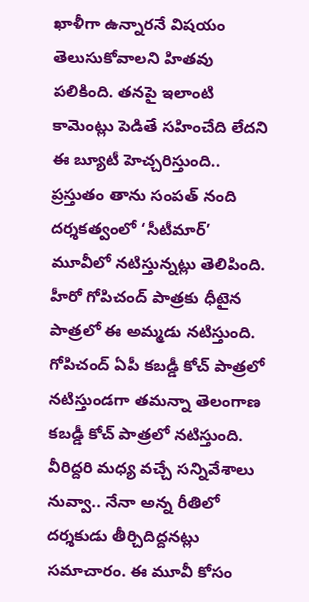ఖాళీగా ఉన్నారనే విషయం తెలుసుకోవాలని హితవు పలికింది. తనపై ఇలాంటి కామెంట్లు పెడితే సహించేది లేదని ఈ బ్యూటీ హెచ్చరిస్తుంది..
ప్రస్తుతం తాను సంపత్ నంది దర్శకత్వంలో ‘సీటీమార్’ మూవీలో నటిస్తున్నట్లు తెలిపింది. హీరో గోపిచంద్ పాత్రకు ధీటైన పాత్రలో ఈ అమ్మడు నటిస్తుంది. గోపిచంద్ ఏపీ కబడ్డీ కోచ్ పాత్రలో నటిస్తుండగా తమన్నా తెలంగాణ కబడ్డీ కోచ్ పాత్రలో నటిస్తుంది. వీరిద్దరి మధ్య వచ్చే సన్నివేశాలు నువ్వా.. నేనా అన్న రీతిలో దర్శకుడు తీర్చిదిద్దనట్లు సమాచారం. ఈ మూవీ కోసం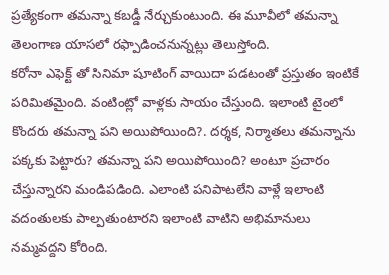ప్రత్యేకంగా తమన్నా కబడ్డీ నేర్చుకుంటుంది. ఈ మూవీలో తమన్నా తెలంగాణ యాసలో రఫ్పాడించనున్నట్లు తెలుస్తోంది.
కరోనా ఎఫెక్ట్ తో సినిమా షూటింగ్ వాయిదా పడటంతో ప్రస్తుతం ఇంటికే పరిమితమైంది. వంటింట్లో వాళ్లకు సాయం చేస్తుంది. ఇలాంటి టైంలో కొందరు తమన్నా పని అయిపోయింది?. దర్శక, నిర్మాతలు తమన్నాను పక్కకు పెట్టారు? తమన్నా పని అయిపోయింది? అంటూ ప్రచారం చేస్తున్నారని మండిపడింది. ఎలాంటి పనిపాటలేని వాళ్లే ఇలాంటి వదంతులకు పాల్పతుంటారని ఇలాంటి వాటిని అభిమానులు నమ్మవద్దని కోరింది.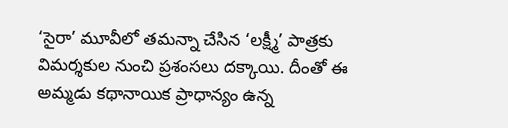‘సైరా’ మూవీలో తమన్నా చేసిన ‘లక్ష్మీ’ పాత్రకు విమర్శకుల నుంచి ప్రశంసలు దక్కాయి. దీంతో ఈ అమ్మడు కథానాయిక ప్రాధాన్యం ఉన్న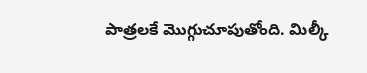పాత్రలకే మొగ్గుచూపుతోంది. మిల్కీ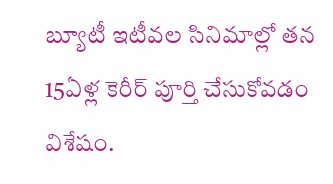బ్యూటీ ఇటీవల సినిమాల్లో తన 15ఏళ్ల కెరీర్ పూర్తి చేసుకోవడం విశేషం.